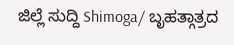ಜಿಲ್ಲೆ ಸುದ್ದಿ Shimoga/ ಬೃಹತ್ಗಾತ್ರದ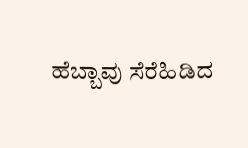ಹೆಬ್ಬಾವು ಸೆರೆಹಿಡಿದ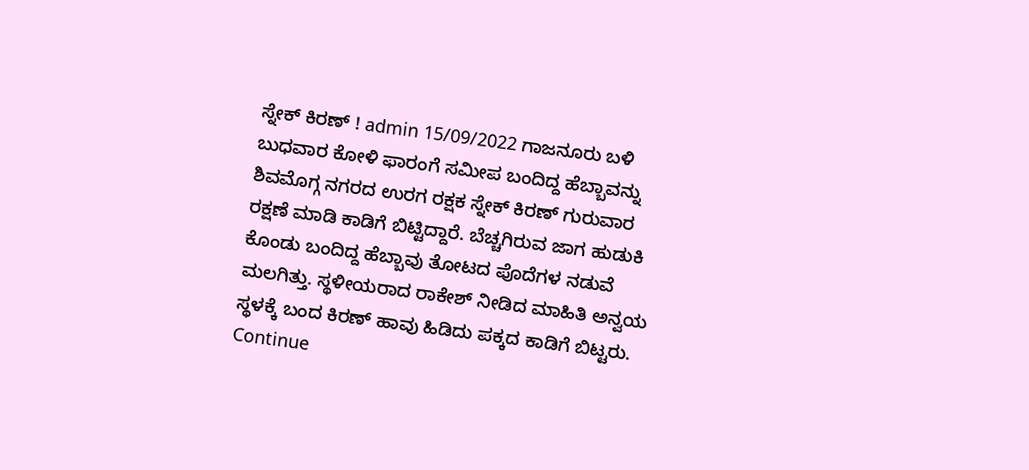ಸ್ನೇಕ್ ಕಿರಣ್ ! admin 15/09/2022 ಗಾಜನೂರು ಬಳಿ ಬುಧವಾರ ಕೋಳಿ ಫಾರಂಗೆ ಸಮೀಪ ಬಂದಿದ್ದ ಹೆಬ್ಬಾವನ್ನು ಶಿವಮೊಗ್ಗ ನಗರದ ಉರಗ ರಕ್ಷಕ ಸ್ನೇಕ್ ಕಿರಣ್ ಗುರುವಾರ ರಕ್ಷಣೆ ಮಾಡಿ ಕಾಡಿಗೆ ಬಿಟ್ಟಿದ್ದಾರೆ. ಬೆಚ್ಚಗಿರುವ ಜಾಗ ಹುಡುಕಿ ಕೊಂಡು ಬಂದಿದ್ದ ಹೆಬ್ಬಾವು ತೋಟದ ಪೊದೆಗಳ ನಡುವೆ ಮಲಗಿತ್ತು. ಸ್ಥಳೀಯರಾದ ರಾಕೇಶ್ ನೀಡಿದ ಮಾಹಿತಿ ಅನ್ವಯ ಸ್ಥಳಕ್ಕೆ ಬಂದ ಕಿರಣ್ ಹಾವು ಹಿಡಿದು ಪಕ್ಕದ ಕಾಡಿಗೆ ಬಿಟ್ಟರು. Continue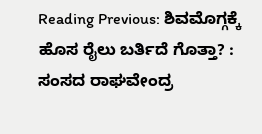Reading Previous: ಶಿವಮೊಗ್ಗಕ್ಕೆ ಹೊಸ ರೈಲು ಬರ್ತಿದೆ ಗೊತ್ತಾ? : ಸಂಸದ ರಾಘವೇಂದ್ರ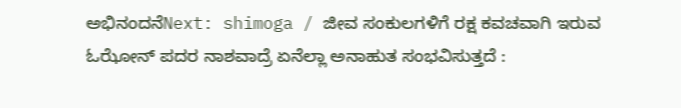ಅಭಿನಂದನೆNext: shimoga / ಜೀವ ಸಂಕುಲಗಳಿಗೆ ರಕ್ಷ ಕವಚವಾಗಿ ಇರುವ ಓಝೋನ್ ಪದರ ನಾಶವಾದ್ರೆ ಏನೆಲ್ಲಾ ಅನಾಹುತ ಸಂಭವಿಸುತ್ತದೆ :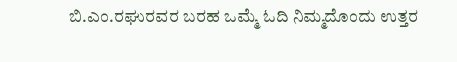ಬಿ.ಎಂ.ರಘುರವರ ಬರಹ ಒಮ್ಮೆ ಓದಿ ನಿಮ್ಮದೊಂದು ಉತ್ತರ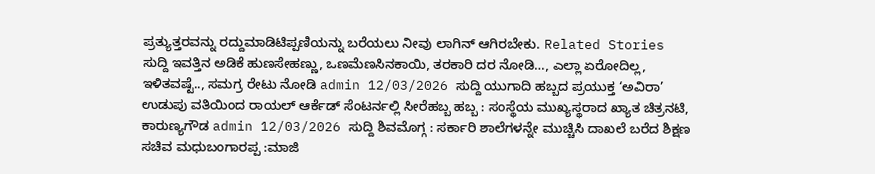ಪ್ರತ್ಯುತ್ತರವನ್ನು ರದ್ದುಮಾಡಿಟಿಪ್ಪಣಿಯನ್ನು ಬರೆಯಲು ನೀವು ಲಾಗಿನ್ ಆಗಿರಬೇಕು. Related Stories ಸುದ್ದಿ ಇವತ್ತಿನ ಅಡಿಕೆ ಹುಣಸೇಹಣ್ಣು, ಒಣಮೆಣಸಿನಕಾಯಿ, ತರಕಾರಿ ದರ ನೋಡಿ…, ಎಲ್ಲಾ ಏರೋದಿಲ್ಲ, ಇಳಿತವಷ್ಟೆ.., ಸಮಗ್ರ ರೇಟು ನೋಡಿ admin 12/03/2026 ಸುದ್ದಿ ಯುಗಾದಿ ಹಬ್ಬದ ಪ್ರಯುಕ್ತ ‘ಅವಿರಾ’ ಉಡುಪು ವತಿಯಿಂದ ರಾಯಲ್ ಆರ್ಕೆಡ್ ಸೆಂಟರ್ನಲ್ಲಿ ಸೀರೆಹಬ್ಬ ಹಬ್ಬ : ಸಂಸ್ಥೆಯ ಮುಖ್ಯಸ್ಥರಾದ ಖ್ಯಾತ ಚಿತ್ರನಟಿ, ಕಾರುಣ್ಯಗೌಡ admin 12/03/2026 ಸುದ್ದಿ ಶಿವಮೊಗ್ಗ : ಸರ್ಕಾರಿ ಶಾಲೆಗಳನ್ನೇ ಮುಚ್ಚಿಸಿ ದಾಖಲೆ ಬರೆದ ಶಿಕ್ಷಣ ಸಚಿವ ಮಧುಬಂಗಾರಪ್ಪ :ಮಾಜಿ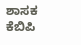ಶಾಸಕ ಕೆಬಿಪಿ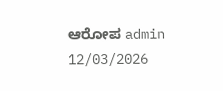ಆರೋಪ admin 12/03/2026